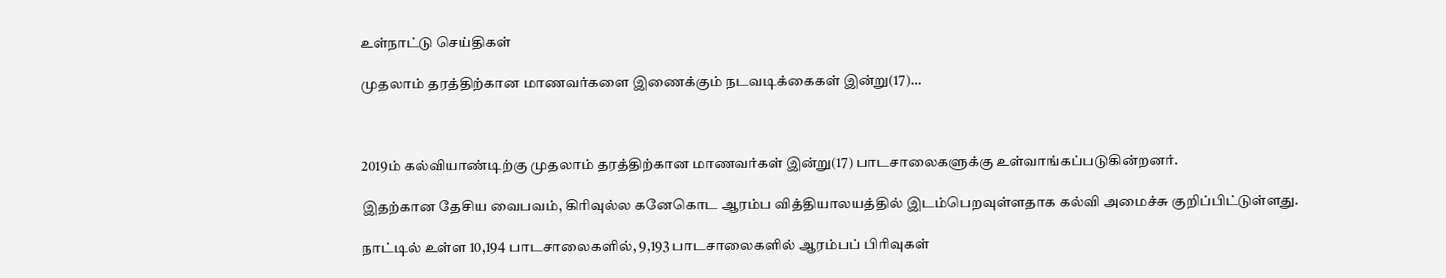உள்நாட்டு செய்திகள்

முதலாம் தரத்திற்கான மாணவர்களை இணைக்கும் நடவடிக்கைகள் இன்று(17)…



2019ம் கல்வியாண்டிற்கு முதலாம் தரத்திற்கான மாணவர்கள் இன்று(17) பாடசாலைகளுக்கு உள்வாங்கப்படுகின்றனர்.

இதற்கான தேசிய வைபவம், கிரிவுல்ல கனேகொட ஆரம்ப வித்தியாலயத்தில் இடம்பெறவுள்ளதாக கல்வி அமைச்சு குறிப்பிட்டுள்ளது.

நாட்டில் உள்ள 10,194 பாடசாலைகளில், 9,193 பாடசாலைகளில் ஆரம்பப் பிரிவுகள்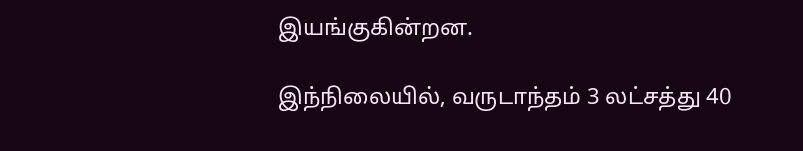இயங்குகின்றன.

இந்நிலையில், வருடாந்தம் 3 லட்சத்து 40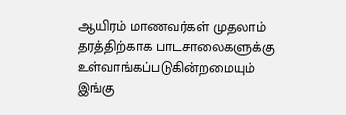ஆயிரம் மாணவர்கள் முதலாம் தரத்திற்காக பாடசாலைகளுக்கு உள்வாங்கப்படுகின்றமையும் இங்கு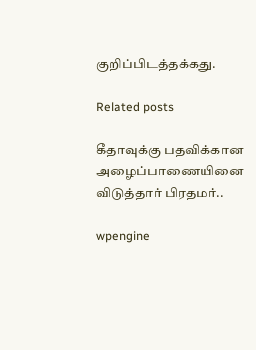குறிப்பிடத்தக்கது.

Related posts

கீதாவுக்கு பதவிக்கான அழைப்பாணையினை விடுத்தார் பிரதமர்..

wpengine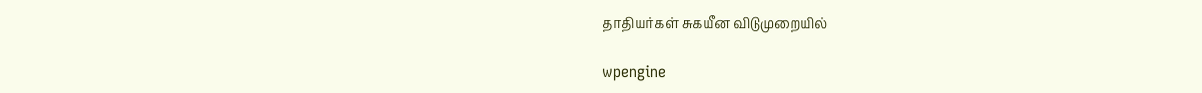தாதியர்கள் சுகயீன விடுமுறையில்

wpengine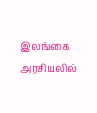இலங்கை அரசியலில்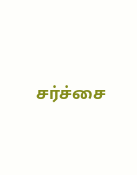சர்ச்சை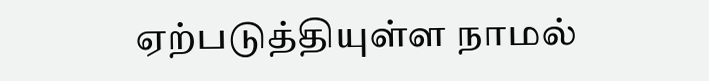ஏற்படுத்தியுள்ள நாமல்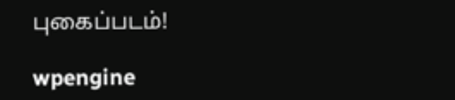புகைப்படம்!

wpengine